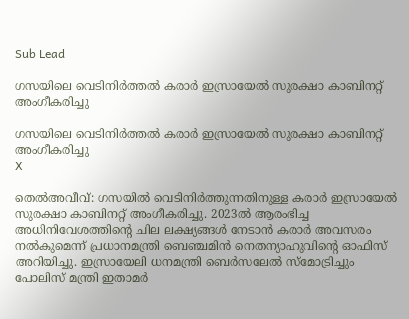Sub Lead

ഗസയിലെ വെടിനിര്‍ത്തല്‍ കരാര്‍ ഇസ്രായേല്‍ സുരക്ഷാ കാബിനറ്റ് അംഗീകരിച്ചു

ഗസയിലെ വെടിനിര്‍ത്തല്‍ കരാര്‍ ഇസ്രായേല്‍ സുരക്ഷാ കാബിനറ്റ് അംഗീകരിച്ചു
X

തെല്‍അവീവ്: ഗസയില്‍ വെടിനിര്‍ത്തുന്നതിനുള്ള കരാര്‍ ഇസ്രായേല്‍ സുരക്ഷാ കാബിനറ്റ് അംഗീകരിച്ചു. 2023ല്‍ ആരംഭിച്ച അധിനിവേശത്തിന്റെ ചില ലക്ഷ്യങ്ങള്‍ നേടാന്‍ കരാര്‍ അവസരം നല്‍കുമെന്ന് പ്രധാനമന്ത്രി ബെഞ്ചമിന്‍ നെതന്യാഹുവിന്റെ ഓഫിസ് അറിയിച്ചു. ഇസ്രായേലി ധനമന്ത്രി ബെര്‍സലേല്‍ സ്‌മോട്രിച്ചും പോലിസ് മന്ത്രി ഇതാമര്‍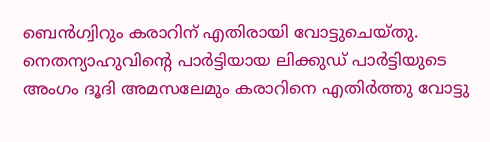ബെന്‍ഗ്വിറും കരാറിന് എതിരായി വോട്ടുചെയ്തു. നെതന്യാഹുവിന്റെ പാര്‍ട്ടിയായ ലിക്കുഡ് പാര്‍ട്ടിയുടെ അംഗം ദൂദി അമസലേമും കരാറിനെ എതിര്‍ത്തു വോട്ടു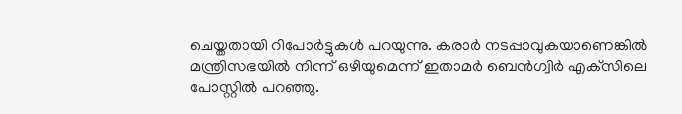ചെയ്തതായി റിപോര്‍ട്ടുകള്‍ പറയുന്നു. കരാര്‍ നടപ്പാവുകയാണെങ്കില്‍ മന്ത്രിസഭയില്‍ നിന്ന് ഒഴിയുമെന്ന് ഇതാമര്‍ ബെന്‍ഗ്വിര്‍ എക്‌സിലെ പോസ്റ്റില്‍ പറഞ്ഞു.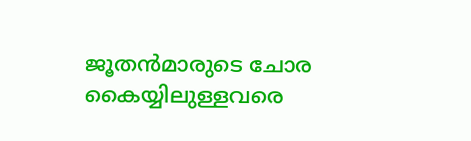ജൂതന്‍മാരുടെ ചോര കൈയ്യിലുള്ളവരെ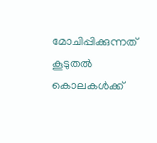മോചിപ്പിക്കുന്നത് കൂടുതല്‍ കൊലകള്‍ക്ക്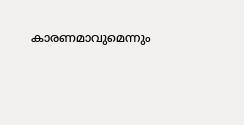കാരണമാവുമെന്നും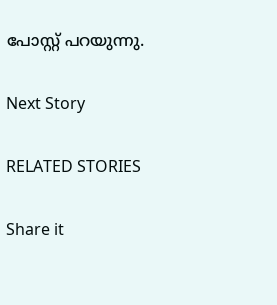പോസ്റ്റ് പറയുന്നു.

Next Story

RELATED STORIES

Share it